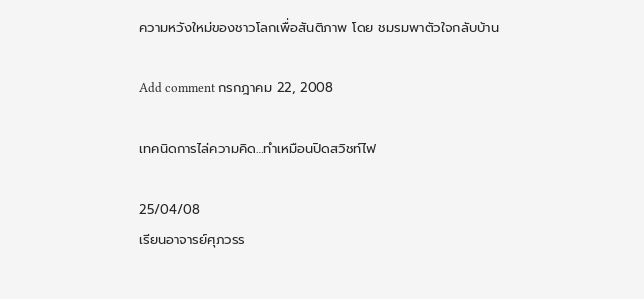ความหวังใหม่ของชาวโลกเพื่อสันติภาพ โดย ชมรมพาตัวใจกลับบ้าน

Add comment กรกฎาคม 22, 2008

เทคนิดการไล่ความคิด…ทำเหมือนปิดสวิชท์ไฟ

25/04/08
เรียนอาจารย์ศุภวรร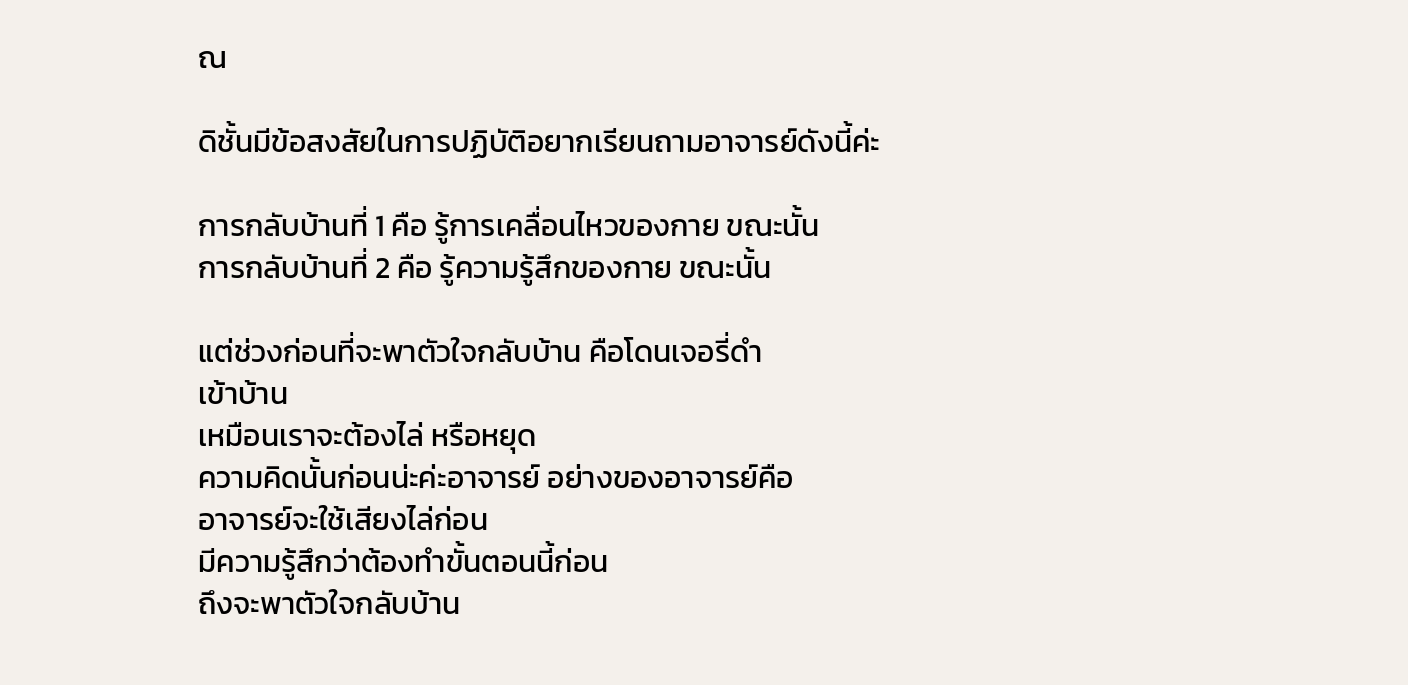ณ

ดิชั้นมีข้อสงสัยในการปฏิบัติอยากเรียนถามอาจารย์ดังนี้ค่ะ

การกลับบ้านที่ 1 คือ รู้การเคลื่อนไหวของกาย ขณะนั้น
การกลับบ้านที่ 2 คือ รู้ความรู้สึกของกาย ขณะนั้น

แต่ช่วงก่อนที่จะพาตัวใจกลับบ้าน คือโดนเจอรี่ดำ
เข้าบ้าน
เหมือนเราจะต้องไล่ หรือหยุด
ความคิดนั้นก่อนน่ะค่ะอาจารย์ อย่างของอาจารย์คือ
อาจารย์จะใช้เสียงไล่ก่อน
มีความรู้สึกว่าต้องทำขั้นตอนนี้ก่อน
ถึงจะพาตัวใจกลับบ้าน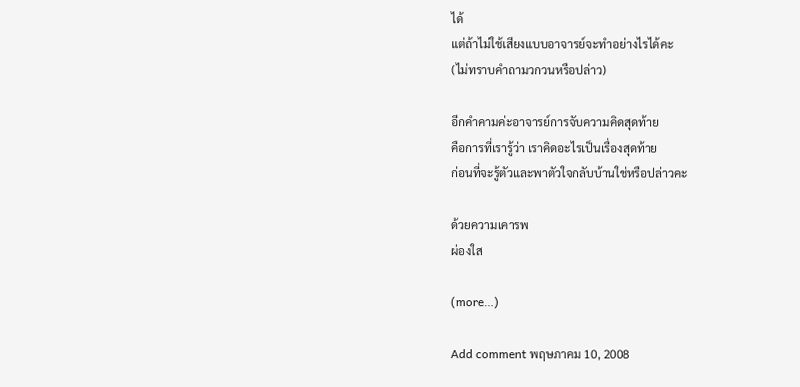ได้
แต่ถ้าไม่ใช้เสียงแบบอาจารย์จะทำอย่างไรได้คะ
(ไม่ทราบคำถามวกวนหรือปล่าว)

อีกคำคามค่ะอาจารย์การจับความคิดสุดท้าย
คือการที่เรารู้ว่า เราคิดอะไรเป็นเรื่องสุดท้าย
ก่อนที่จะรู้ตัวและพาตัวใจกลับบ้านใช่หรือปล่าวคะ

ด้วยความเคารพ
ผ่องใส

(more…)

Add comment พฤษภาคม 10, 2008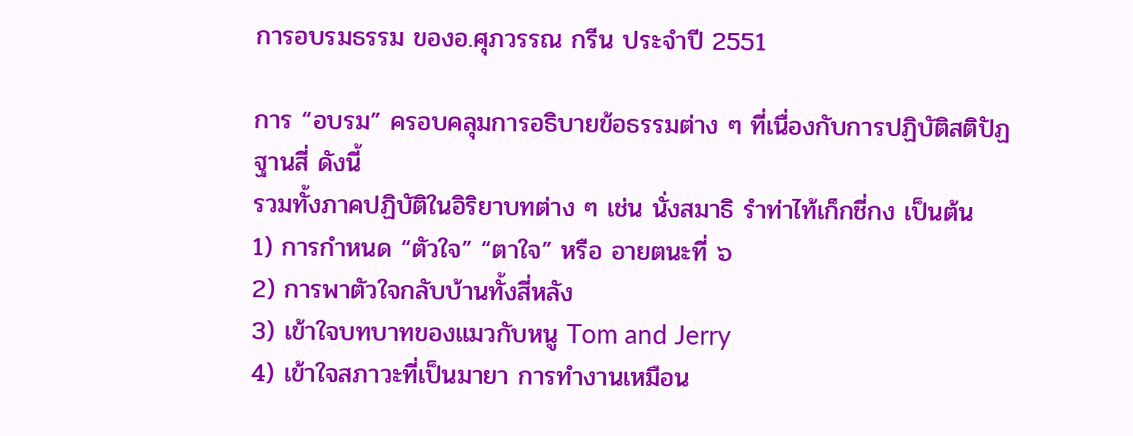การอบรมธรรม ของอ.ศุภวรรณ กรีน ประจำปี 2551

การ “อบรม” ครอบคลุมการอธิบายข้อธรรมต่าง ๆ ที่เนื่องกับการปฏิบัติสติปัฏฐานสี่ ดังนี้
รวมทั้งภาคปฏิบัติในอิริยาบทต่าง ๆ เช่น นั่งสมาธิ รำท่าไท้เก็กชี่กง เป็นต้น
1) การกำหนด “ตัวใจ” “ตาใจ” หรือ อายตนะที่ ๖
2) การพาตัวใจกลับบ้านทั้งสี่หลัง
3) เข้าใจบทบาทของแมวกับหนู Tom and Jerry
4) เข้าใจสภาวะที่เป็นมายา การทำงานเหมือน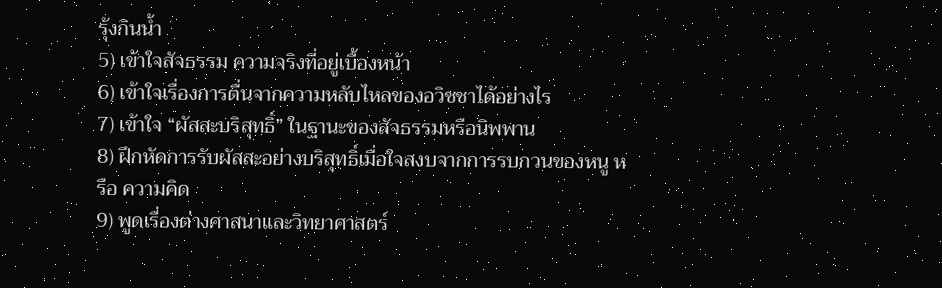รุ้งกินน้ำ
5) เข้าใจสัจธรรม ความจริงที่อยู่เบื้องหน้า
6) เข้าใจเรื่องการตื่นจากความหลับไหลของอวิชชาได้อย่างไร
7) เข้าใจ “ผัสสะบริสุทธิ์” ในฐานะของสัจธรรมหรือนิพพาน
8) ฝึกหัดการรับผัสสะอย่างบริสุทธิ์เมื่อใจสงบจากการรบกวนของหนู หรือ ความคิด
9) พูดเรื่องต่างศาสนาและวิทยาศาสตร์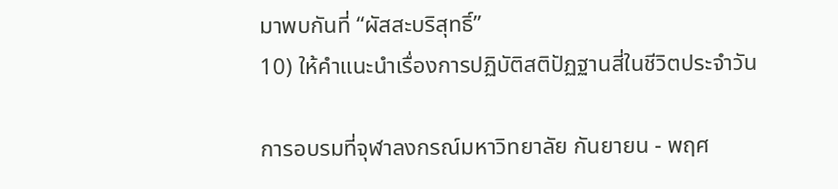มาพบกันที่ “ผัสสะบริสุทธิ์”
10) ให้คำแนะนำเรื่องการปฏิบัติสติปัฏฐานสี่ในชีวิตประจำวัน

การอบรมที่จุฬาลงกรณ์มหาวิทยาลัย กันยายน - พฤศ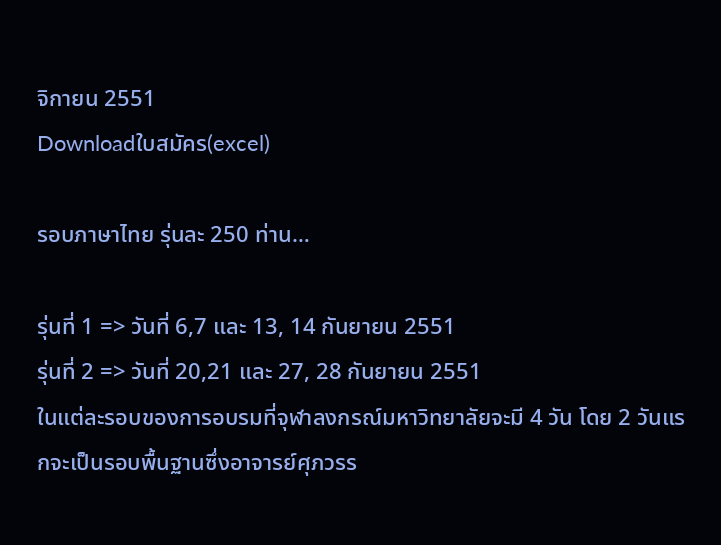จิกายน 2551
Downloadใบสมัคร(excel)

รอบภาษาไทย รุ่นละ 250 ท่าน…

รุ่นที่ 1 => วันที่ 6,7 และ 13, 14 กันยายน 2551
รุ่นที่ 2 => วันที่ 20,21 และ 27, 28 กันยายน 2551
ในแต่ละรอบของการอบรมที่จุฬาลงกรณ์มหาวิทยาลัยจะมี 4 วัน โดย 2 วันแรกจะเป็นรอบพื้นฐานซึ่งอาจารย์ศุภวรร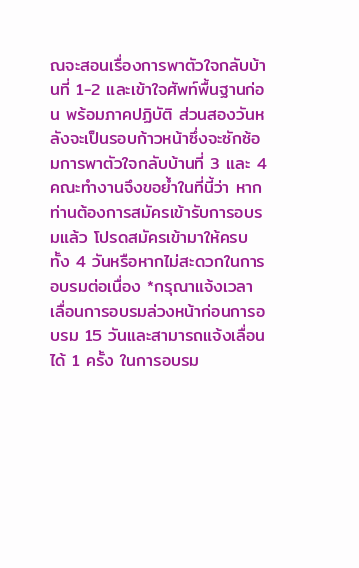ณจะสอนเรื่องการพาตัวใจกลับบ้านที่ 1-2 และเข้าใจศัพท์พื้นฐานก่อน พร้อมภาคปฏิบัติ ส่วนสองวันหลังจะเป็นรอบก้าวหน้าซึ่งจะซักซ้อมการพาตัวใจกลับบ้านที่ 3 และ 4
คณะทำงานจึงขอย้ำในที่นี้ว่า หากท่านต้องการสมัครเข้ารับการอบรมแล้ว โปรดสมัครเข้ามาให้ครบทั้ง 4 วันหรือหากไม่สะดวกในการอบรมต่อเนื่อง *กรุณาแจ้งเวลาเลื่อนการอบรมล่วงหน้าก่อนการอบรม 15 วันและสามารถแจ้งเลื่อนได้ 1 ครั้ง ในการอบรม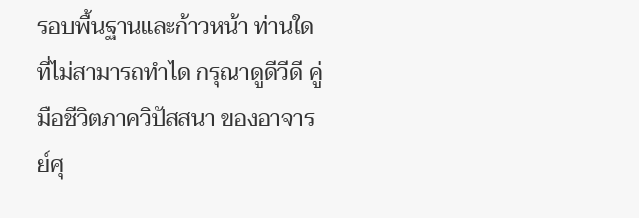รอบพื้นฐานและก้าวหน้า ท่านใดที่ไม่สามารถทำได กรุณาดูดีวีดี คู่มือชีวิตภาควิปัสสนา ของอาจารย์ศุ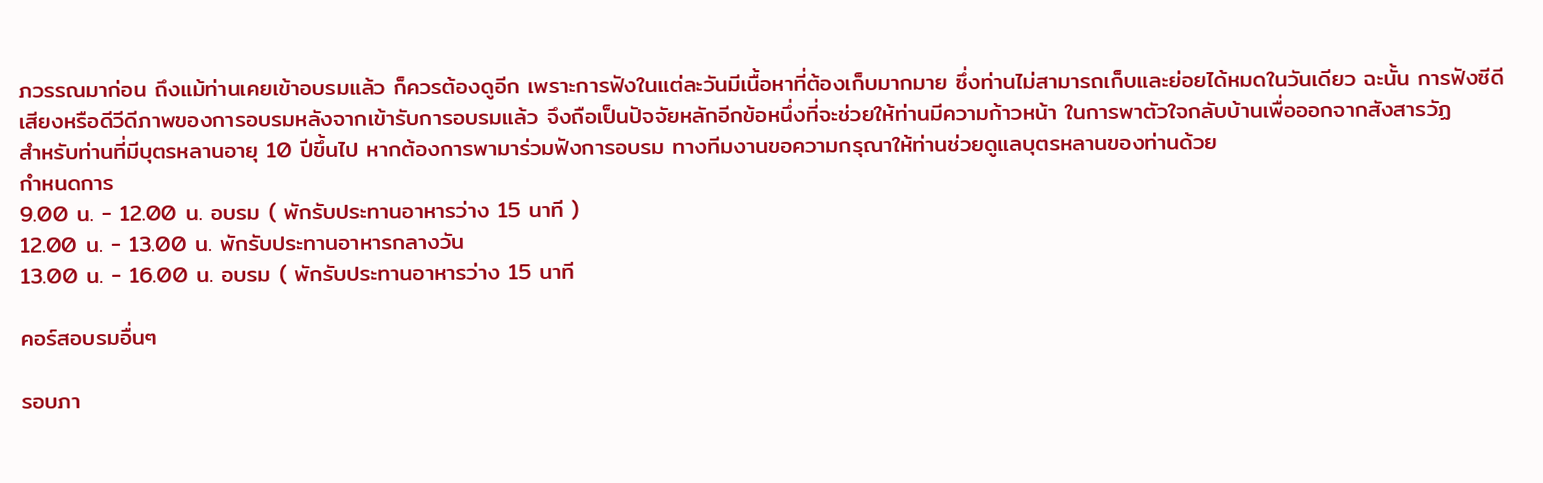ภวรรณมาก่อน ถึงแม้ท่านเคยเข้าอบรมแล้ว ก็ควรต้องดูอีก เพราะการฟังในแต่ละวันมีเนื้อหาที่ต้องเก็บมากมาย ซึ่งท่านไม่สามารถเก็บและย่อยได้หมดในวันเดียว ฉะนั้น การฟังซีดีเสียงหรือดีวีดีภาพของการอบรมหลังจากเข้ารับการอบรมแล้ว จึงถือเป็นปัจจัยหลักอีกข้อหนึ่งที่จะช่วยให้ท่านมีความก้าวหน้า ในการพาตัวใจกลับบ้านเพื่อออกจากสังสารวัฏ
สำหรับท่านที่มีบุตรหลานอายุ 10 ปีขึ้นไป หากต้องการพามาร่วมฟังการอบรม ทางทีมงานขอความกรุณาให้ท่านช่วยดูแลบุตรหลานของท่านด้วย
กำหนดการ
9.00 น. - 12.00 น. อบรม ( พักรับประทานอาหารว่าง 15 นาที )
12.00 น. - 13.00 น. พักรับประทานอาหารกลางวัน
13.00 น. - 16.00 น. อบรม ( พักรับประทานอาหารว่าง 15 นาที

คอร์สอบรมอื่นๆ

รอบภา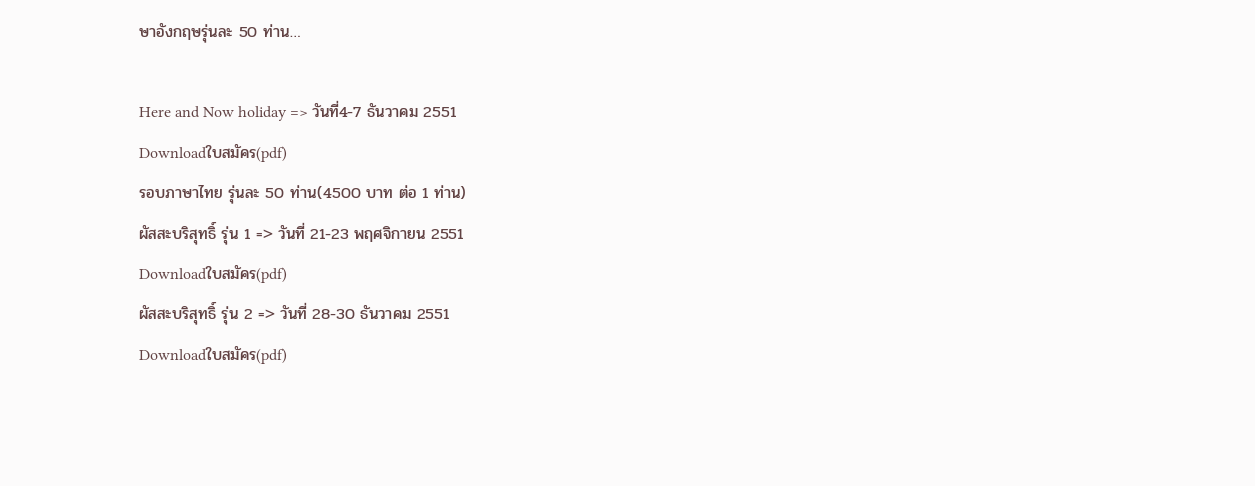ษาอังกฤษรุ่นละ 50 ท่าน…

Here and Now holiday => วันที่4-7 ธันวาคม 2551
Downloadใบสมัคร(pdf)
รอบภาษาไทย รุ่นละ 50 ท่าน(4500 บาท ต่อ 1 ท่าน)
ผัสสะบริสุทธิ์ รุ่น 1 => วันที่ 21-23 พฤศจิกายน 2551
Downloadใบสมัคร(pdf)
ผัสสะบริสุทธิ์ รุ่น 2 => วันที่ 28-30 ธันวาคม 2551
Downloadใบสมัคร(pdf)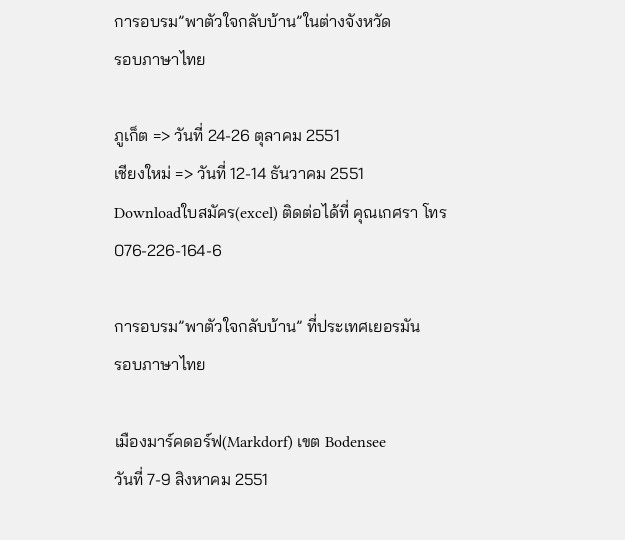การอบรม”พาตัวใจกลับบ้าน”ในต่างจังหวัด
รอบภาษาไทย

ภูเก็ต => วันที่ 24-26 ตุลาคม 2551
เชียงใหม่ => วันที่ 12-14 ธันวาคม 2551
Downloadใบสมัคร(excel) ติดต่อได้ที่ คุณเกศรา โทร 076-226-164-6

การอบรม”พาตัวใจกลับบ้าน” ที่ประเทศเยอรมัน
รอบภาษาไทย

เมืองมาร์คดอร์ฟ(Markdorf) เขต Bodensee
วันที่ 7-9 สิงหาคม 2551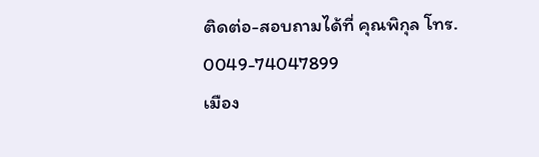ติดต่อ-สอบถามได้ที่ คุณพิกุล โทร. 0049-74047899
เมือง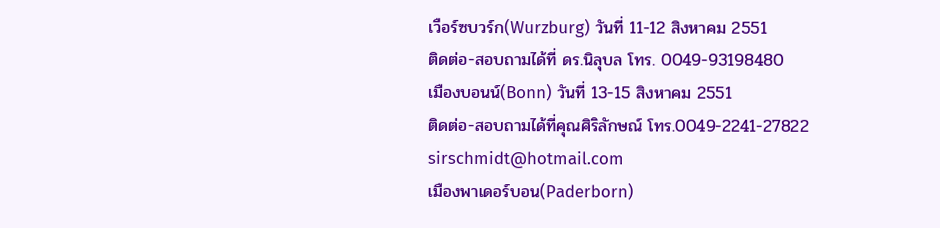เวือร์ซบวร์ก(Wurzburg) วันที่ 11-12 สิงหาคม 2551
ติดต่อ-สอบถามได้ที่ ดร.นิลุบล โทร. 0049-93198480
เมืองบอนน์(Bonn) วันที่ 13-15 สิงหาคม 2551
ติดต่อ-สอบถามได้ที่คุณศิริลักษณ์ โทร.0049-2241-27822
sirschmidt@hotmail.com
เมืองพาเดอร์บอน(Paderborn)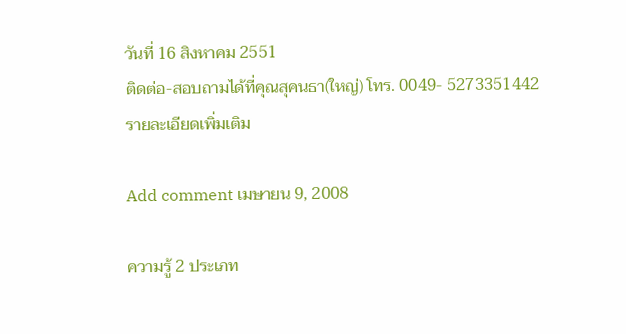วันที่ 16 สิงหาคม 2551
ติดต่อ-สอบถามได้ที่คุณสุคนธา(ใหญ่) โทร. 0049- 5273351442
รายละเอียดเพิ่มเติม

Add comment เมษายน 9, 2008

ความรู้ 2 ประเภท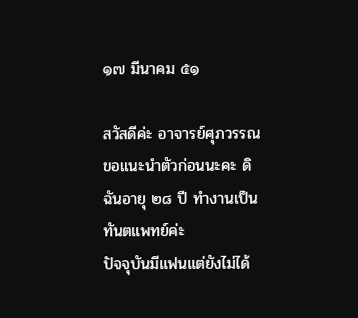๑๗ มีนาคม ๕๑

สวัสดีค่ะ อาจารย์ศุภวรรณ
ขอแนะนำตัวก่อนนะคะ ดิฉันอายุ ๒๘ ปี ทำงานเป็นทันตแพทย์ค่ะ
ปัจจุบันมีแฟนแต่ยังไม่ได้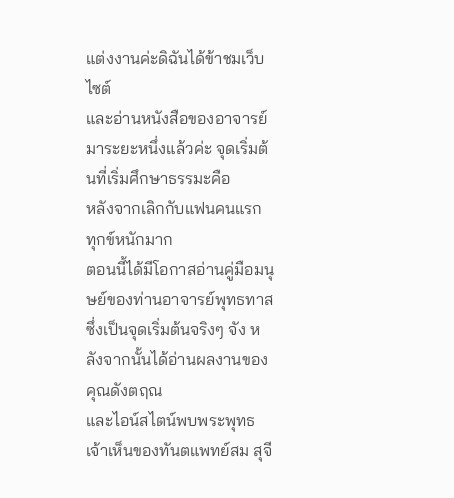แต่งงานค่ะดิฉันได้ข้าชมเว็บไซต์
และอ่านหนังสือของอาจารย์มาระยะหนึ่งแล้วค่ะ จุดเริ่มต้นที่เริ่มศึกษาธรรมะคือ
หลังจากเลิกกับแฟนคนแรก ทุกข์หนักมาก
ตอนนี้ได้มีโอกาสอ่านคู่มือมนุษย์ของท่านอาจารย์พุทธทาส
ซึ่งเป็นจุดเริ่มต้นจริงๆ จัง หลังจากนั้นได้อ่านผลงานของคุณดังตฤณ
และไอน์สไตน์พบพระพุทธเจ้าเห็นของทันตแพทย์สม สุจี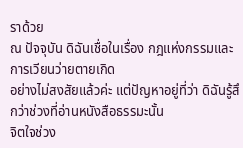ราด้วย
ณ ปัจจุบัน ดิฉันเชื่อในเรื่อง กฎแห่งกรรมและการเวียนว่ายตายเกิด
อย่างไม่สงสัยแล้วค่ะ แต่ปัญหาอยู่ที่ว่า ดิฉันรู้สึกว่าช่วงที่อ่านหนังสือธรรมะนั้น
จิตใจช่วง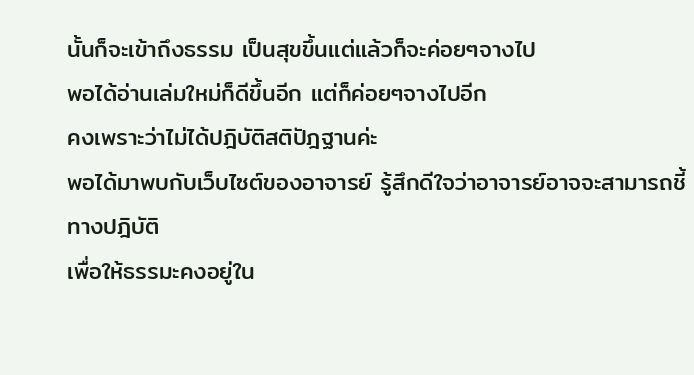นั้นก็จะเข้าถึงธรรม เป็นสุขขึ้นแต่แล้วก็จะค่อยๆจางไป
พอได้อ่านเล่มใหม่ก็ดีขึ้นอีก แต่ก็ค่อยๆจางไปอีก
คงเพราะว่าไม่ได้ปฎิบัติสติปัฎฐานค่ะ
พอได้มาพบกับเว็บไซต์ของอาจารย์ รู้สึกดีใจว่าอาจารย์อาจจะสามารถชี้ทางปฎิบัติ
เพื่อให้ธรรมะคงอยู่ใน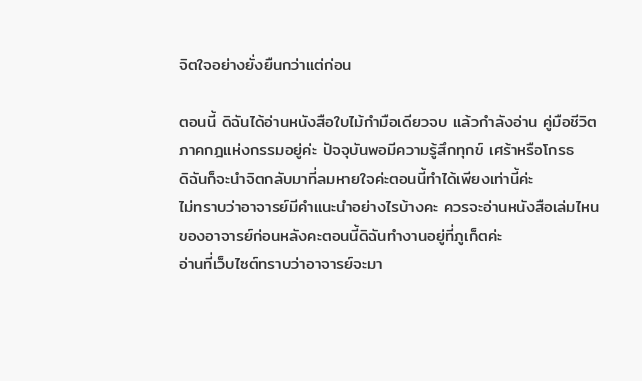จิตใจอย่างยั่งยืนกว่าแต่ก่อน

ตอนนี้ ดิฉันได้อ่านหนังสือใบไม้กำมือเดียวจบ แล้วกำลังอ่าน คู่มือชีวิต
ภาคกฎแห่งกรรมอยู่ค่ะ ปัจจุบันพอมีความรู้สึกทุกข์ เศร้าหรือโกรธ
ดิฉันก็จะนำจิตกลับมาที่ลมหายใจค่ะตอนนี้ทำได้เพียงเท่านี้ค่ะ
ไม่ทราบว่าอาจารย์มีคำแนะนำอย่างไรบ้างคะ ควรจะอ่านหนังสือเล่มไหน
ของอาจารย์ก่อนหลังคะตอนนี้ดิฉันทำงานอยู่ที่ภูเก็ตค่ะ
อ่านที่เว็บไซต์ทราบว่าอาจารย์จะมา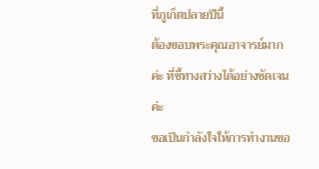ที่ภูเก็ตปลายปีนี้
ต้องขอบพระคุณอาจารย์มากค่ะ ที่ชี้ทางสว่างได้อย่างชัดเจนค่ะ
ขอเป็นกำลังใจให้การทำงานขอ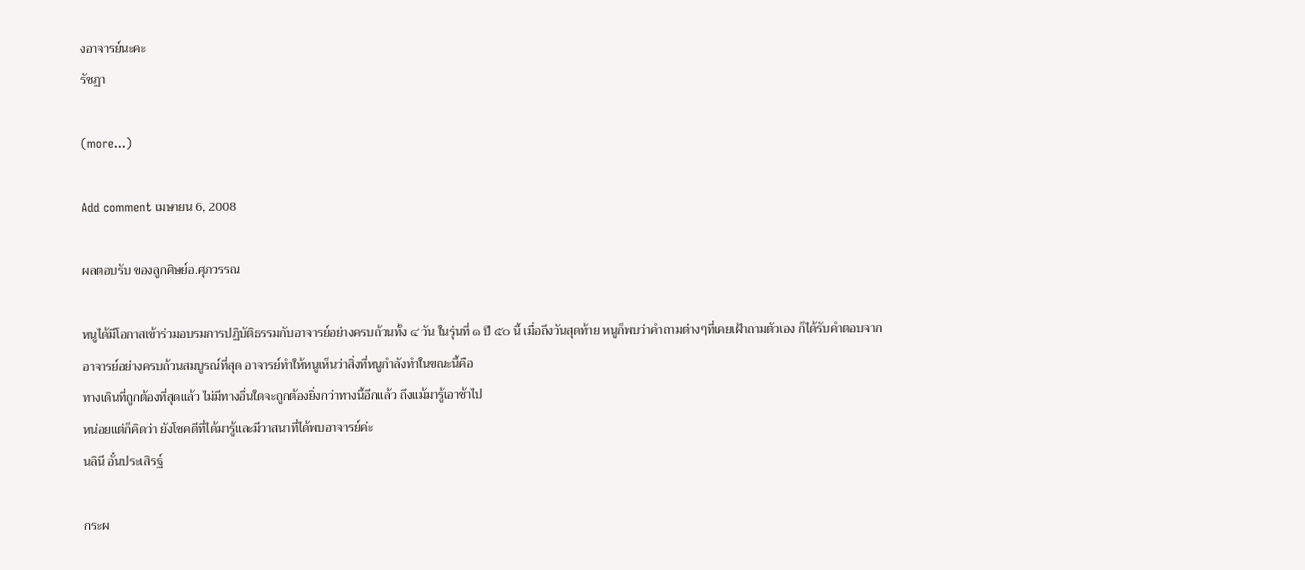งอาจารย์นะคะ
รัชฏา

(more…)

Add comment เมษายน 6, 2008

ผลตอบรับ ของลูกศิษย์อ.ศุภวรรณ

หนูได้มีโอกาสเข้าร่วมอบรมการปฏิบัติธรรมกับอาจารย์อย่างครบถ้วนทั้ง ๔ วัน ในรุ่นที่ ๑ ปี ๕๐ นี้ เมื่อถึงวันสุดท้าย หนูก็พบว่าคำถามต่างๆที่เคยเฝ้าถามตัวเอง ก็ได้รับคำตอบจาก
อาจารย์อย่างครบถ้วนสมบูรณ์ที่สุด อาจารย์ทำให้หนูเห็นว่าสิ่งที่หนูกำลังทำในขณะนี้คือ
ทางเดินที่ถูกต้องที่สุดแล้ว ไม่มีทางอื่นใดจะถูกต้องยิ่งกว่าทางนี้อีกแล้ว ถึงแม้มารู้เอาช้าไป
หน่อยแต่ก็คิดว่า ยังโชคดีที่ได้มารู้และมีวาสนาที่ได้พบอาจารย์ค่ะ
นลินี อั๋นประเสิรฐ์

กระผ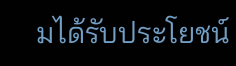มได้รับประโยชน์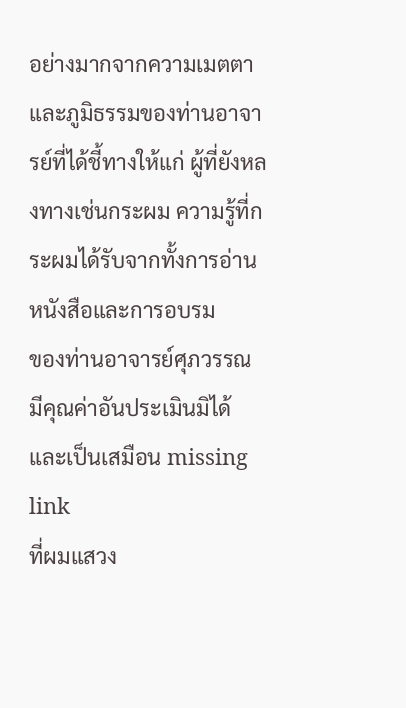อย่างมากจากความเมตตา และภูมิธรรมของท่านอาจารย์ที่ได้ชี้ทางให้แก่ ผู้ที่ยังหลงทางเช่นกระผม ความรู้ที่กระผมได้รับจากทั้งการอ่านหนังสือและการอบรม
ของท่านอาจารย์ศุภวรรณ มีคุณค่าอันประเมินมิได้ และเป็นเสมือน missing link
ที่ผมแสวง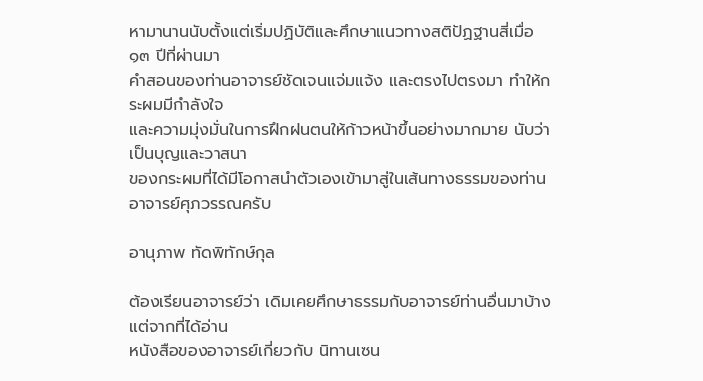หามานานนับตั้งแต่เริ่มปฏิบัติและศึกษาแนวทางสติปัฏฐานสี่เมื่อ ๑๓ ปีที่ผ่านมา
คำสอนของท่านอาจารย์ชัดเจนแจ่มแจ้ง และตรงไปตรงมา ทำให้กระผมมีกำลังใจ
และความมุ่งมั่นในการฝึกฝนตนให้ก้าวหน้าขึ้นอย่างมากมาย นับว่าเป็นบุญและวาสนา
ของกระผมที่ได้มีโอกาสนำตัวเองเข้ามาสู่ในเส้นทางธรรมของท่านอาจารย์ศุภวรรณครับ

อานุภาพ ทัดพิทักษ์กุล

ต้องเรียนอาจารย์ว่า เดิมเคยศึกษาธรรมกับอาจารย์ท่านอื่นมาบ้าง แต่จากที่ได้อ่าน
หนังสือของอาจารย์เกี่ยวกับ นิทานเซน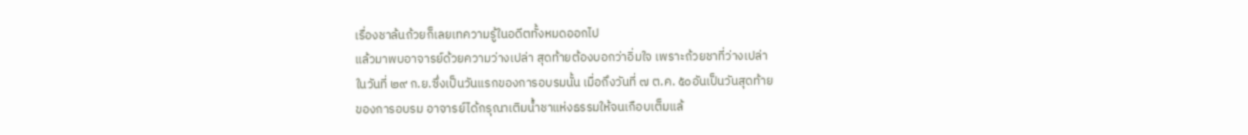เรื่องชาล้นถ้วยก็เลยเทความรู้ในอดีตทั้งหมดออกไป
แล้วมาพบอาจารย์ด้วยความว่างเปล่า สุดท้ายต้องบอกว่าอิ่มใจ เพราะถ้วยชาที่ว่างเปล่า
ในวันที่ ๒๙ ก.ย.ซึ่งเป็นวันแรกของการอบรมนั้น เมื่อถึงวันที่ ๗ ต.ค. ๕๐อันเป็นวันสุดท้าย
ของการอบรม อาจารย์ได้กรุณาเติมน้ำชาแห่งธรรมให้จนเกือบเต็มแล้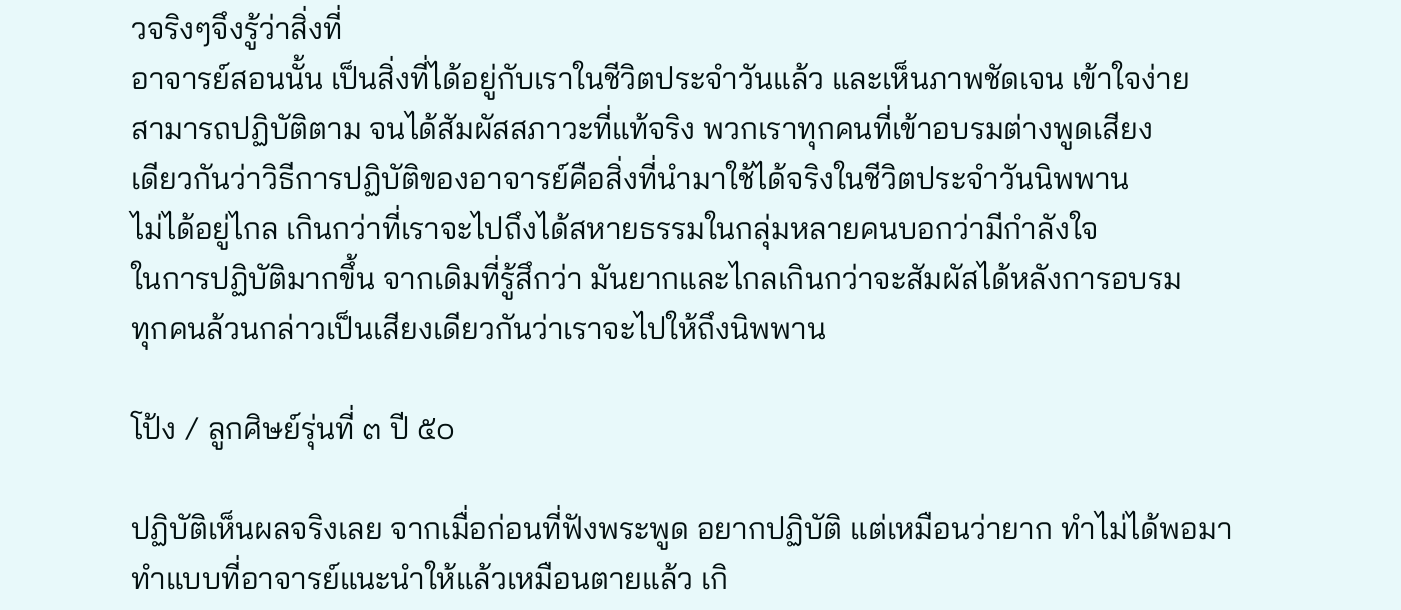วจริงๆจึงรู้ว่าสิ่งที่
อาจารย์สอนนั้น เป็นสิ่งที่ได้อยู่กับเราในชีวิตประจำวันแล้ว และเห็นภาพชัดเจน เข้าใจง่าย
สามารถปฏิบัติตาม จนได้สัมผัสสภาวะที่แท้จริง พวกเราทุกคนที่เข้าอบรมต่างพูดเสียง
เดียวกันว่าวิธีการปฏิบัติของอาจารย์คือสิ่งที่นำมาใช้ได้จริงในชีวิตประจำวันนิพพาน
ไม่ได้อยู่ไกล เกินกว่าที่เราจะไปถึงได้สหายธรรมในกลุ่มหลายคนบอกว่ามีกำลังใจ
ในการปฏิบัติมากขึ้น จากเดิมที่รู้สึกว่า มันยากและไกลเกินกว่าจะสัมผัสได้หลังการอบรม
ทุกคนล้วนกล่าวเป็นเสียงเดียวกันว่าเราจะไปให้ถึงนิพพาน

โป้ง / ลูกศิษย์รุ่นที่ ๓ ปี ๕๐

ปฏิบัติเห็นผลจริงเลย จากเมื่อก่อนที่ฟังพระพูด อยากปฏิบัติ แต่เหมือนว่ายาก ทำไม่ได้พอมา
ทำแบบที่อาจารย์แนะนำให้แล้วเหมือนตายแล้ว เกิ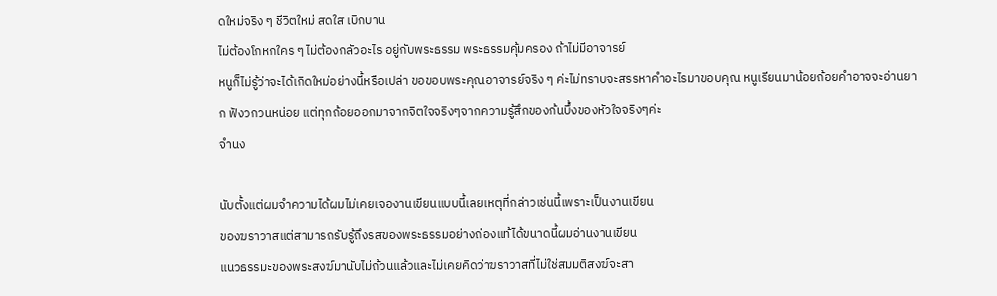ดใหม่จริง ๆ ชีวิตใหม่ สดใส เบิกบาน
ไม่ต้องโกหกใคร ๆ ไม่ต้องกลัวอะไร อยู่กับพระธรรม พระธรรมคุ้มครอง ถ้าไม่มีอาจารย์
หนูก็ไม่รู้ว่าจะได้เกิดใหม่อย่างนี้หรือเปล่า ขอขอบพระคุณอาจารย์จริง ๆ ค่ะไม่ทราบจะสรรหาคำอะไรมาขอบคุณ หนูเรียนมาน้อยถ้อยคำอาจจะอ่านยาก ฟังวกวนหน่อย แต่ทุกถ้อยออกมาจากจิตใจจริงๆจากความรู้สึกของก้นบึ้งของหัวใจจริงๆค่ะ
จำนง

นับตั้งแต่ผมจำความได้ผมไม่เคยเจองานเขียนแบบนี้เลยเหตุที่กล่าวเช่นนี้เพราะเป็นงานเขียน
ของฆราวาสแต่สามารถรับรู้ถึงรสของพระธรรมอย่างถ่องแท้ได้ขนาดนี้ผมอ่านงานเขียน
แนวธรรมะของพระสงฆ์มานับไม่ถ้วนแล้วและไม่เคยคิดว่าฆราวาสที่ไม่ใช่สมมติสงฆ์จะสา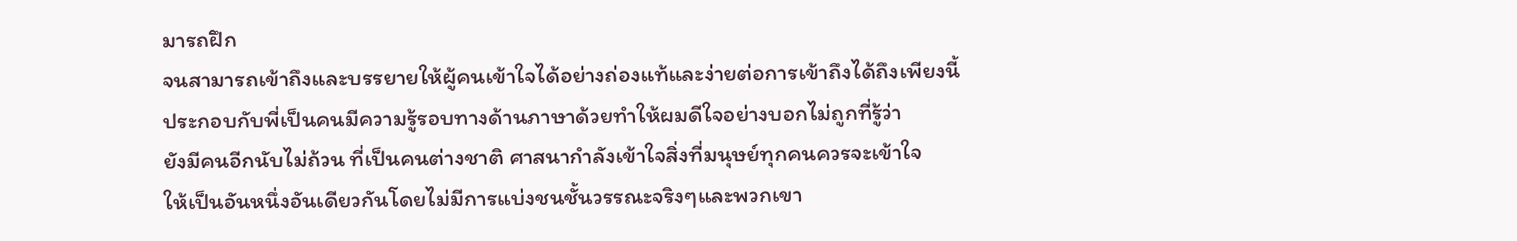มารถฝึก
จนสามารถเข้าถึงและบรรยายให้ผู้คนเข้าใจได้อย่างถ่องแท้และง่ายต่อการเข้าถึงได้ถึงเพียงนี้
ประกอบกับพี่เป็นคนมีความรู้รอบทางด้านภาษาด้วยทำให้ผมดีใจอย่างบอกไม่ถูกที่รู้ว่า
ยังมีคนอีกนับไม่ถ้วน ที่เป็นคนต่างชาติ ศาสนากำลังเข้าใจสิ่งที่มนุษย์ทุกคนควรจะเข้าใจ
ให้เป็นอันหนึ่งอันเดียวกันโดยไม่มีการแบ่งชนชั้นวรรณะจริงๆและพวกเขา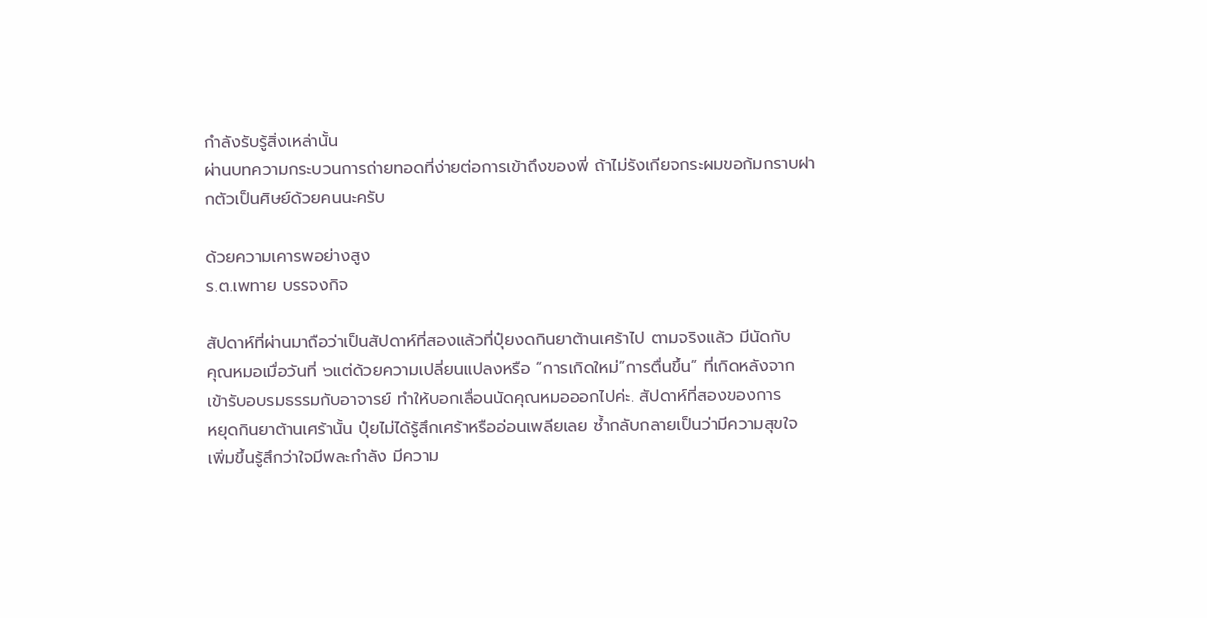กำลังรับรู้สิ่งเหล่านั้น
ผ่านบทความกระบวนการถ่ายทอดที่ง่ายต่อการเข้าถึงของพี่ ถ้าไม่รังเกียจกระผมขอก้มกราบฝากตัวเป็นศิษย์ด้วยคนนะครับ

ด้วยความเคารพอย่างสูง
ร.ต.เพทาย บรรจงกิจ

สัปดาห์ที่ผ่านมาถือว่าเป็นสัปดาห์ที่สองแล้วที่ปุ๋ยงดกินยาต้านเศร้าไป ตามจริงแล้ว มีนัดกับ
คุณหมอเมื่อวันที่ ๖แต่ด้วยความเปลี่ยนแปลงหรือ “การเกิดใหม่”การตื่นขึ้น” ที่เกิดหลังจาก
เข้ารับอบรมธรรมกับอาจารย์ ทำให้บอกเลื่อนนัดคุณหมอออกไปค่ะ. สัปดาห์ที่สองของการ
หยุดกินยาต้านเศร้านั้น ปุ๋ยไม่ได้รู้สึกเศร้าหรืออ่อนเพลียเลย ซ้ำกลับกลายเป็นว่ามีความสุขใจ
เพิ่มขึ้นรู้สึกว่าใจมีพละกำลัง มีความ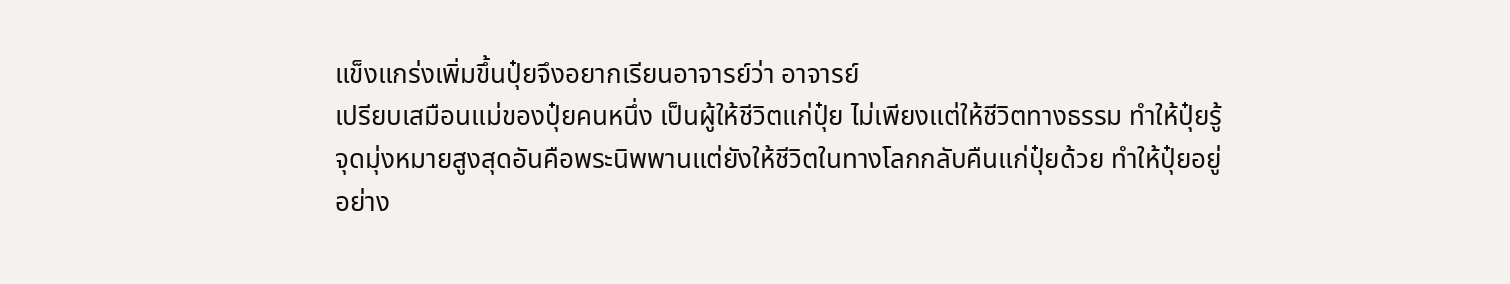แข็งแกร่งเพิ่มขึ้นปุ๋ยจึงอยากเรียนอาจารย์ว่า อาจารย์
เปรียบเสมือนแม่ของปุ๋ยคนหนึ่ง เป็นผู้ให้ชีวิตแก่ปุ๋ย ไม่เพียงแต่ให้ชีวิตทางธรรม ทำให้ปุ๋ยรู้
จุดมุ่งหมายสูงสุดอันคือพระนิพพานแต่ยังให้ชีวิตในทางโลกกลับคืนแก่ปุ๋ยด้วย ทำให้ปุ๋ยอยู่
อย่าง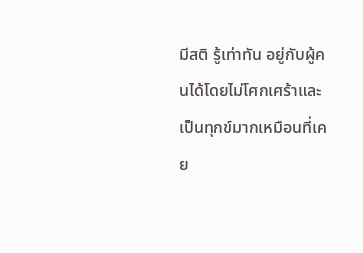มีสติ รู้เท่าทัน อยู่กับผู้คนได้โดยไม่โศกเศร้าและเป็นทุกข์มากเหมือนที่เคย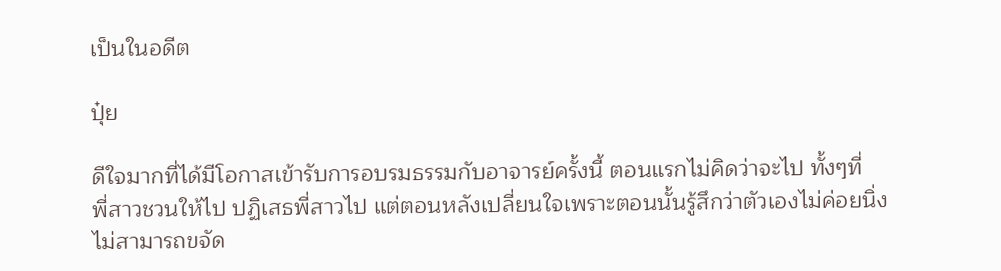เป็นในอดีต

ปุ๋ย

ดีใจมากที่ได้มีโอกาสเข้ารับการอบรมธรรมกับอาจารย์ครั้งนี้ ตอนแรกไม่คิดว่าจะไป ทั้งๆที่
พี่สาวชวนให้ไป ปฏิเสธพี่สาวไป แต่ตอนหลังเปลี่ยนใจเพราะตอนนั้นรู้สึกว่าตัวเองไม่ค่อยนิ่ง
ไม่สามารถขจัด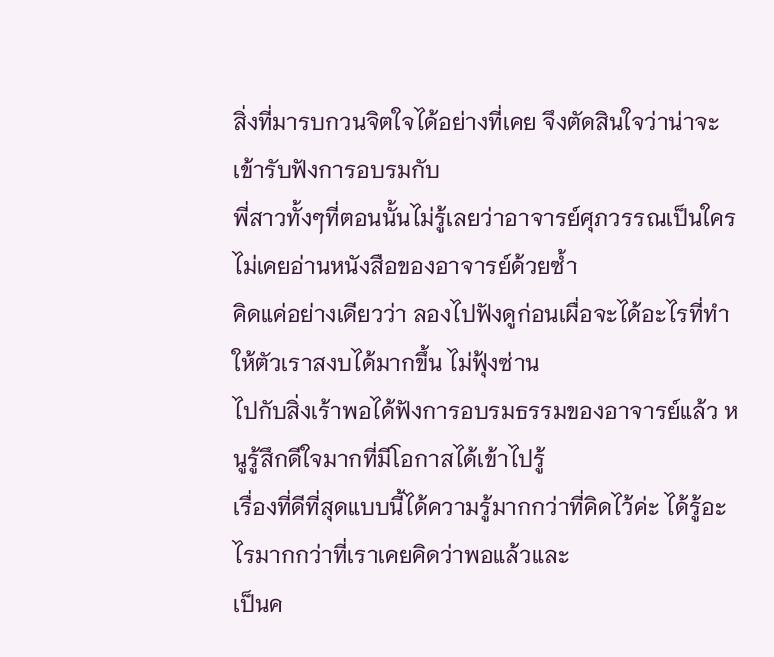สิ่งที่มารบกวนจิตใจได้อย่างที่เคย จึงตัดสินใจว่าน่าจะเข้ารับฟังการอบรมกับ
พี่สาวทั้งๆที่ตอนนั้นไม่รู้เลยว่าอาจารย์ศุภวรรณเป็นใคร ไม่เคยอ่านหนังสือของอาจารย์ด้วยซ้ำ
คิดแค่อย่างเดียวว่า ลองไปฟังดูก่อนเผื่อจะได้อะไรที่ทำให้ตัวเราสงบได้มากขึ้น ไม่ฟุ้งซ่าน
ไปกับสิ่งเร้าพอได้ฟังการอบรมธรรมของอาจารย์แล้ว หนูรู้สึกดีใจมากที่มีโอกาสได้เข้าไปรู้
เรื่องที่ดีที่สุดแบบนี้ได้ความรู้มากกว่าที่คิดไว้ค่ะ ได้รู้อะไรมากกว่าที่เราเคยคิดว่าพอแล้วและ
เป็นค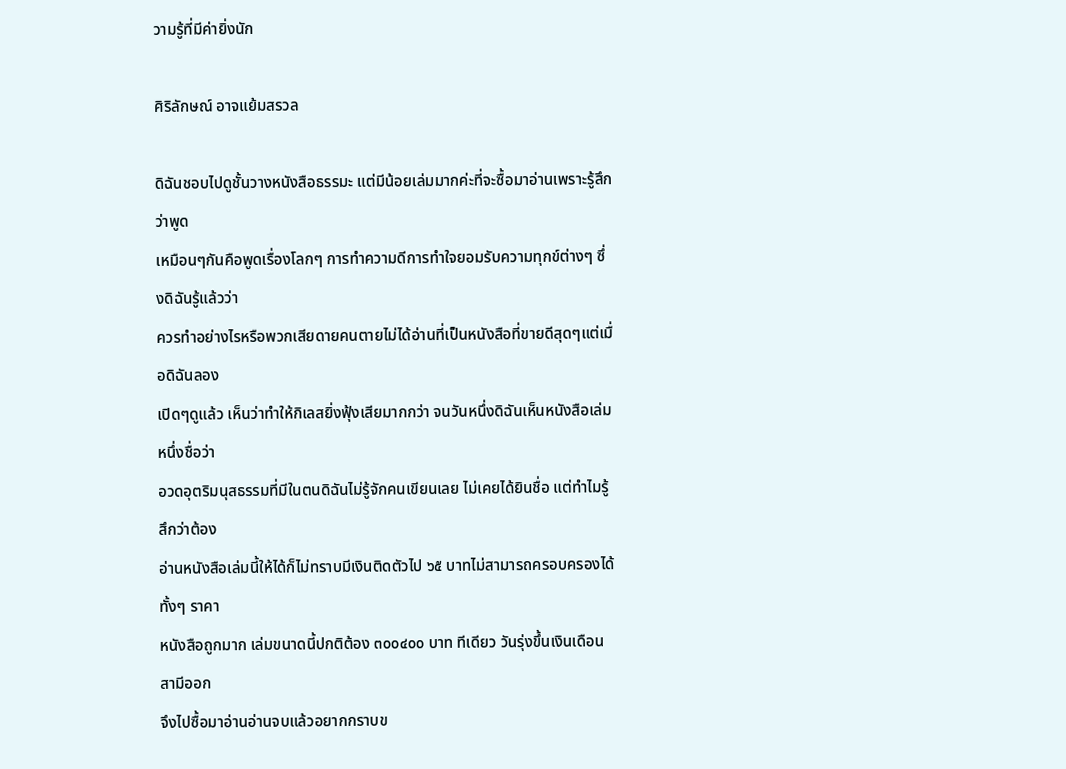วามรู้ที่มีค่ายิ่งนัก

ศิริลักษณ์ อาจแย้มสรวล

ดิฉันชอบไปดูชั้นวางหนังสือธรรมะ แต่มีน้อยเล่มมากค่ะที่จะซื้อมาอ่านเพราะรู้สึกว่าพูด
เหมือนๆกันคือพูดเรื่องโลกๆ การทำความดีการทำใจยอมรับความทุกข์ต่างๆ ซึ่งดิฉันรู้แล้วว่า
ควรทำอย่างไรหรือพวกเสียดายคนตายไม่ได้อ่านที่เป็นหนังสือที่ขายดีสุดๆแต่เมื่อดิฉันลอง
เปิดๆดูแล้ว เห็นว่าทำให้กิเลสยิ่งฟุ้งเสียมากกว่า จนวันหนึ่งดิฉันเห็นหนังสือเล่มหนึ่งชื่อว่า
อวดอุตริมนุสธรรมที่มีในตนดิฉันไม่รู้จักคนเขียนเลย ไม่เคยได้ยินชื่อ แต่ทำไมรู้สึกว่าต้อง
อ่านหนังสือเล่มนี้ให้ได้ก็ไม่ทราบมีเงินติดตัวไป ๖๕ บาทไม่สามารถครอบครองได้ ทั้งๆ ราคา
หนังสือถูกมาก เล่มขนาดนี้ปกติต้อง ๓๐๐๔๐๐ บาท ทีเดียว วันรุ่งขึ้นเงินเดือนสามีออก
จึงไปซื้อมาอ่านอ่านจบแล้วอยากกราบข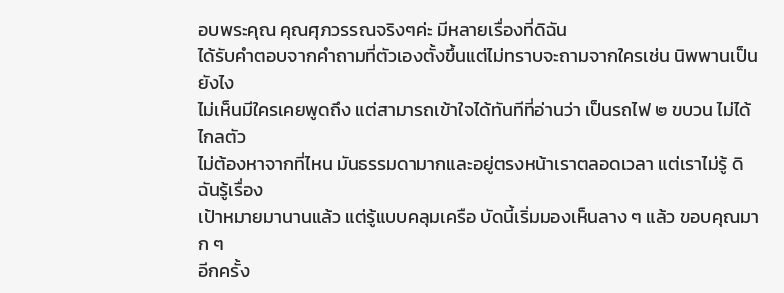อบพระคุณ คุณศุภวรรณจริงๆค่ะ มีหลายเรื่องที่ดิฉัน
ได้รับคำตอบจากคำถามที่ตัวเองตั้งขึ้นแต่ไม่ทราบจะถามจากใครเช่น นิพพานเป็นยังไง
ไม่เห็นมีใครเคยพูดถึง แต่สามารถเข้าใจได้ทันทีที่อ่านว่า เป็นรถไฟ ๒ ขบวน ไม่ได้ไกลตัว
ไม่ต้องหาจากที่ไหน มันธรรมดามากและอยู่ตรงหน้าเราตลอดเวลา แต่เราไม่รู้ ดิฉันรู้เรื่อง
เป้าหมายมานานแล้ว แต่รู้แบบคลุมเครือ บัดนี้เริ่มมองเห็นลาง ๆ แล้ว ขอบคุณมาก ๆ
อีกครั้ง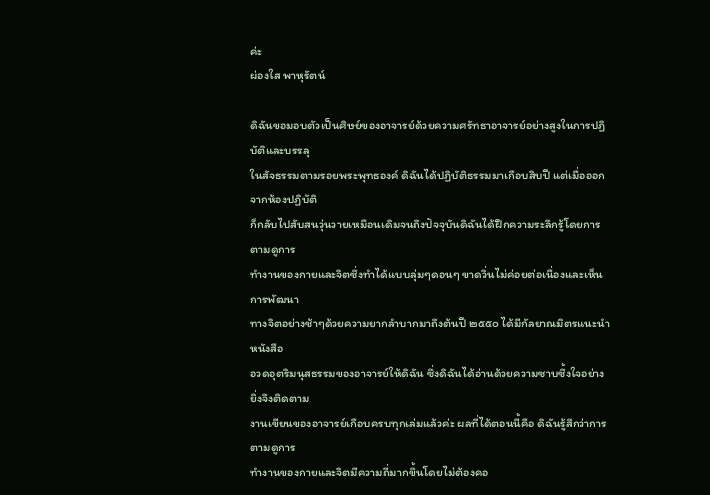ค่ะ
ผ่องใส พาหุรัตน์

ดิฉันขอมอบตัวเป็นศิษย์ของอาจารย์ด้วยความศรัทธาอาจารย์อย่างสูงในการปฏิบัติและบรรลุ
ในสัจธรรมตามรอยพระพุทธองค์ ดิฉันได้ปฏิบัติธรรมมาเกือบสิบปี แต่เมื่อออกจากห้องปฏิบัติ
ก็กลับไปสับสนวุ่นวายเหมือนเดิมจนถึงปัจจุบันดิฉันได้ฝึกความระลึกรู้โดยการตามดูการ
ทำงานของกายและจิตซึ่งทำได้แบบลุ่มๆดอนๆ ขาดวิ่นไม่ค่อยต่อเนื่องและเห็นการพัฒนา
ทางจิตอย่างช้าๆด้วยความยากลำบากมาถึงต้นปี ๒๕๕๐ ได้มีกัลยาณมิตรแนะนำหนังสือ
อวดอุตริมนุสธรรมของอาจารย์ให้ดิฉัน ซึ่งดิฉันได้อ่านด้วยความซาบซึ้งใจอย่างยิ่งจึงติดตาม
งานเขียนของอาจารย์เกือบครบทุกเล่มแล้วค่ะ ผลที่ได้ตอนนี้คือ ดิฉันรู้สึกว่าการตามดูการ
ทำงานของกายและจิตมีความถี่มากขึ้นโดยไม่ต้องคอ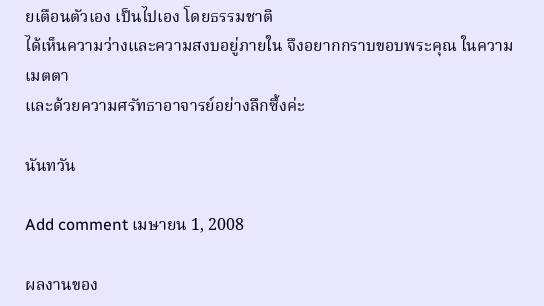ยเตือนตัวเอง เป็นไปเอง โดยธรรมชาติ
ได้เห็นความว่างและความสงบอยู่ภายใน จึงอยากกราบขอบพระคุณ ในความเมตตา
และด้วยความศรัทธาอาจารย์อย่างลึกซึ้งค่ะ

นันทวัน

Add comment เมษายน 1, 2008

ผลงานของ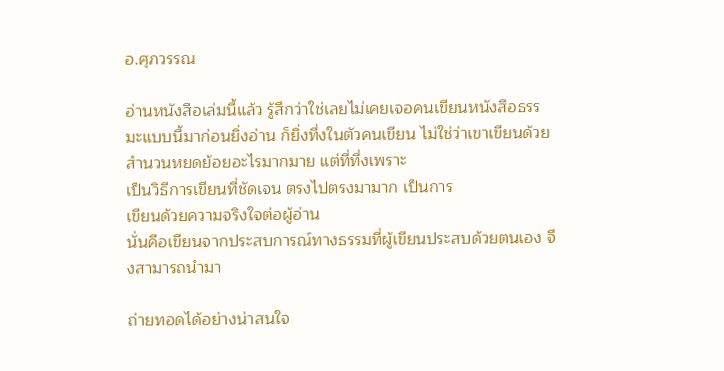อ.ศุภวรรณ

อ่านหนังสือเล่มนี้แล้ว รู้สึกว่าใช่เลยไม่เคยเจอคนเขียนหนังสือธรรมะแบบนี้มาก่อนยิ่งอ่าน ก็ยิ่งทึ่งในตัวคนเขียน ไม่ใช่ว่าเขาเขียนด้วยสำนวนหยดย้อยอะไรมากมาย แต่ที่ทึ่งเพราะ
เป็นวิธีการเขียนที่ชัดเจน ตรงไปตรงมามาก เป็นการ
เขียนด้วยความจริงใจต่อผู้อ่าน
นั่นคือเขียนจากประสบการณ์ทางธรรมที่ผู้เขียนประสบด้วยตนเอง จึงสามารถนำมา

ถ่ายทอดได้อย่างน่าสนใจ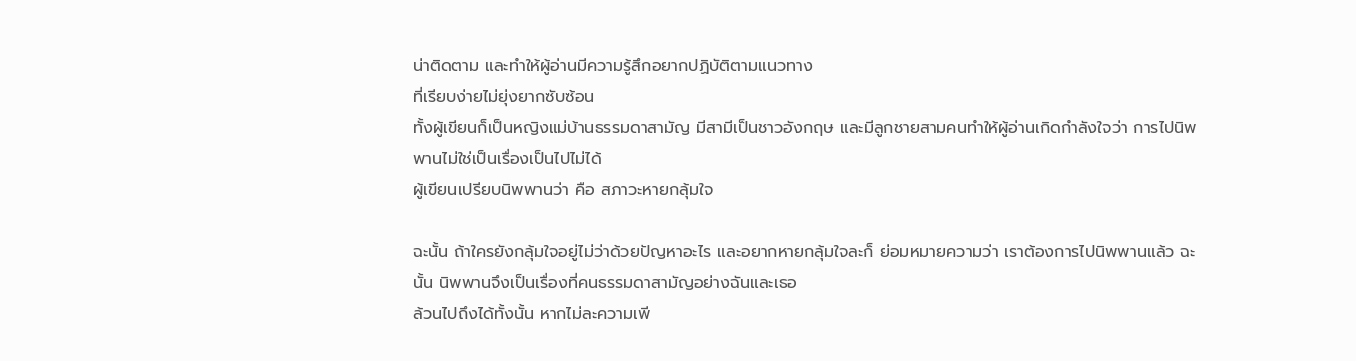น่าติดตาม และทำให้ผู้อ่านมีความรู้สึกอยากปฏิบัติตามแนวทาง
ที่เรียบง่ายไม่ยุ่งยากซับซ้อน
ทั้งผู้เขียนก็เป็นหญิงแม่บ้านธรรมดาสามัญ มีสามีเป็นชาวอังกฤษ และมีลูกชายสามคนทำให้ผู้อ่านเกิดกำลังใจว่า การไปนิพพานไม่ใช่เป็นเรื่องเป็นไปไม่ได้
ผู้เขียนเปรียบนิพพานว่า คือ สภาวะหายกลุ้มใจ

ฉะนั้น ถ้าใครยังกลุ้มใจอยู่ไม่ว่าด้วยปัญหาอะไร และอยากหายกลุ้มใจละก็ ย่อมหมายความว่า เราต้องการไปนิพพานแล้ว ฉะนั้น นิพพานจึงเป็นเรื่องที่คนธรรมดาสามัญอย่างฉันและเธอ
ล้วนไปถึงได้ทั้งนั้น หากไม่ละความเพี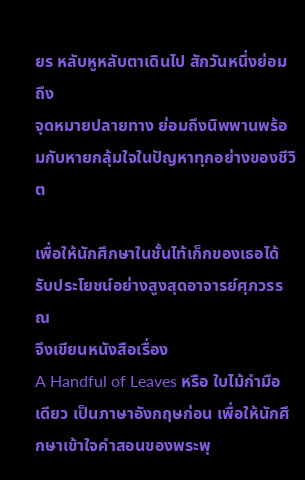ยร หลับหูหลับตาเดินไป สักวันหนึ่งย่อมถึง
จุดหมายปลายทาง ย่อมถึงนิพพานพร้อมกับหายกลุ้มใจในปัญหาทุกอย่างของชีวิต

เพื่อให้นักศึกษาในชั้นไท้เก็กของเธอได้รับประโยชน์อย่างสูงสุดอาจารย์ศุภวรรณ
จึงเขียนหนังสือเรื่อง
A Handful of Leaves หรือ ใบไม้กำมือเดียว เป็นภาษาอังกฤษก่อน เพื่อให้นักศึกษาเข้าใจคำสอนของพระพุ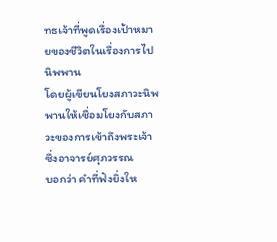ทธเจ้าที่พูดเรื่องเป้าหมายของชีวิตในเรื่องการไปนิพพาน
โดยผู้เขียนโยงสภาวะนิพพานให้เชื่อมโยงกับสภาวะของการเข้าถึงพระเจ้า
ซึ่งอาจารย์ศุภวรรณ
บอกว่า คำที่ฟังยิ่งให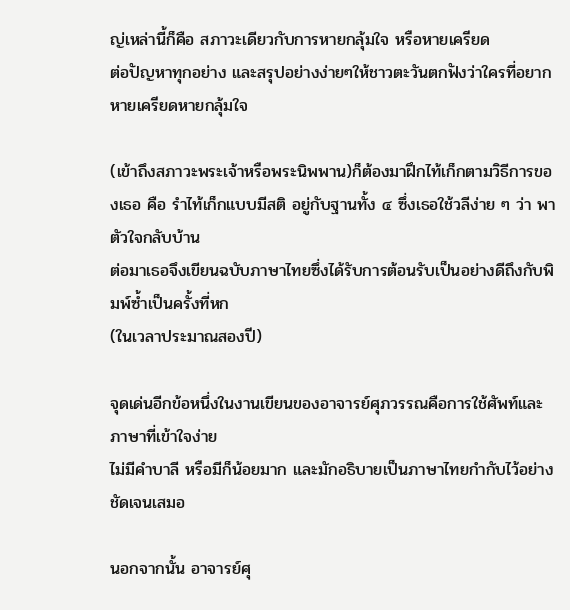ญ่เหล่านี้ก็คือ สภาวะเดียวกับการหายกลุ้มใจ หรือหายเครียด
ต่อปัญหาทุกอย่าง และสรุปอย่างง่ายๆให้ชาวตะวันตกฟังว่าใครที่อยากหายเครียดหายกลุ้มใจ

(เข้าถึงสภาวะพระเจ้าหรือพระนิพพาน)ก็ต้องมาฝึกไท้เก็กตามวิธีการของเธอ คือ รำไท้เก็กแบบมีสติ อยู่กับฐานทั้ง ๔ ซึ่งเธอใช้วลีง่าย ๆ ว่า พาตัวใจกลับบ้าน
ต่อมาเธอจึงเขียนฉบับภาษาไทยซึ่งได้รับการต้อนรับเป็นอย่างดีถึงกับพิมพ์ซ้ำเป็นครั้งที่หก
(ในเวลาประมาณสองปี)

จุดเด่นอีกข้อหนึ่งในงานเขียนของอาจารย์ศุภวรรณคือการใช้ศัพท์และภาษาที่เข้าใจง่าย
ไม่มีคำบาลี หรือมีก็น้อยมาก และมักอธิบายเป็นภาษาไทยกำกับไว้อย่างชัดเจนเสมอ

นอกจากนั้น อาจารย์ศุ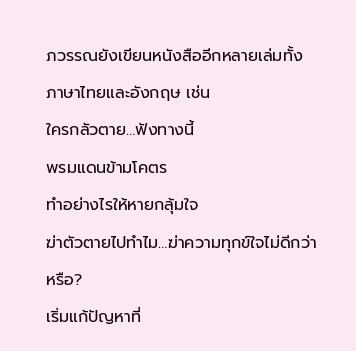ภวรรณยังเขียนหนังสืออีกหลายเล่มทั้งภาษาไทยและอังกฤษ เช่น
ใครกลัวตาย…ฟังทางนี้
พรมแดนข้ามโคตร
ทำอย่างไรให้หายกลุ้มใจ
ฆ่าตัวตายไปทำไม…ฆ่าความทุกข์ใจไม่ดีกว่าหรือ?
เริ่มแก้ปัญหาที่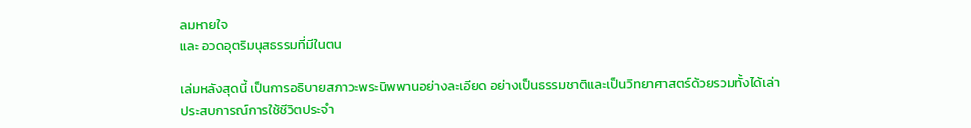ลมหายใจ
และ อวดอุตริมนุสธรรมที่มีในตน

เล่มหลังสุดนี้ เป็นการอธิบายสภาวะพระนิพพานอย่างละเอียด อย่างเป็นธรรมชาติและเป็นวิทยาศาสตร์ด้วยรวมทั้งได้เล่าประสบการณ์การใช้ชีวิตประจำ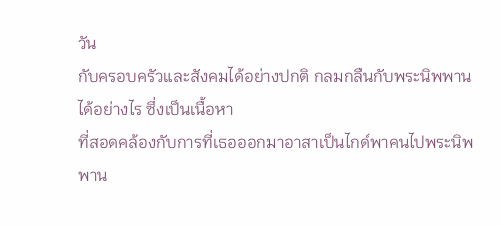วัน
กับครอบครัวและสังคมได้อย่างปกติ กลมกลืนกับพระนิพพานได้อย่างไร ซึ่งเป็นเนื้อหา
ที่สอดคล้องกับการที่เธอออกมาอาสาเป็นไกด์พาคนไปพระนิพพาน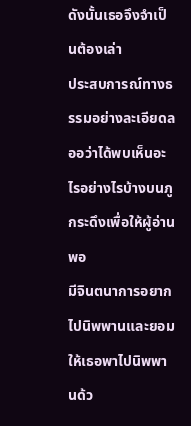ดังนั้นเธอจึงจำเป็นต้องเล่า
ประสบการณ์ทางธรรมอย่างละเอียดลออว่าได้พบเห็นอะไรอย่างไรบ้างบนภูกระดึงเพื่อให้ผู้อ่านพอ
มีจินตนาการอยากไปนิพพานและยอมให้เธอพาไปนิพพานด้ว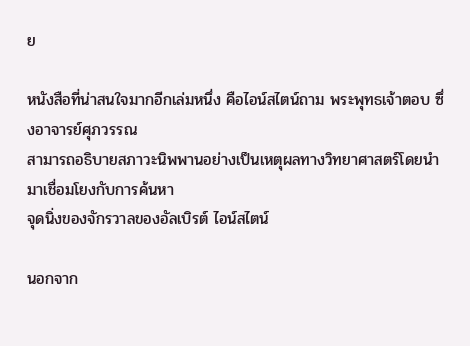ย

หนังสือที่น่าสนใจมากอีกเล่มหนึ่ง คือไอน์สไตน์ถาม พระพุทธเจ้าตอบ ซึ่งอาจารย์ศุภวรรณ
สามารถอธิบายสภาวะนิพพานอย่างเป็นเหตุผลทางวิทยาศาสตร์โดยนำมาเชื่อมโยงกับการค้นหา
จุดนิ่งของจักรวาลของอัลเบิรต์ ไอน์สไตน์

นอกจาก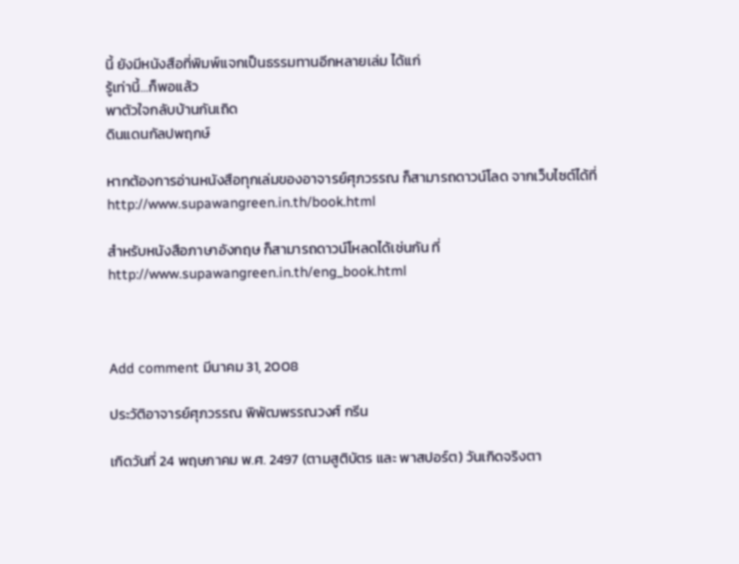นี้ ยังมีหนังสือที่พิมพ์แจกเป็นธรรมทานอีกหลายเล่ม ได้แก่
รู้เท่านี้…ก็พอแล้ว
พาตัวใจกลับบ้านกันเถิด
ดินแดนกัลปพฤกษ์

หากต้องการอ่านหนังสือทุกเล่มของอาจารย์ศุภวรรณ ก็สามารถดาวน์โลด จากเว็บไซต์ได้ที่
http://www.supawangreen.in.th/book.html

สำหรับหนังสือภาษาอังกฤษ ก็สามารถดาวน์โหลดได้เช่นกัน ที่
http://www.supawangreen.in.th/eng_book.html



Add comment มีนาคม 31, 2008

ประวัติอาจารย์ศุภวรรณ พิพัฒพรรณวงศ์ กรีน

เกิดวันที่ 24 พฤษภาคม พ.ศ. 2497 (ตามสูติบัตร และ พาสปอร์ต) วันเกิดจริงตา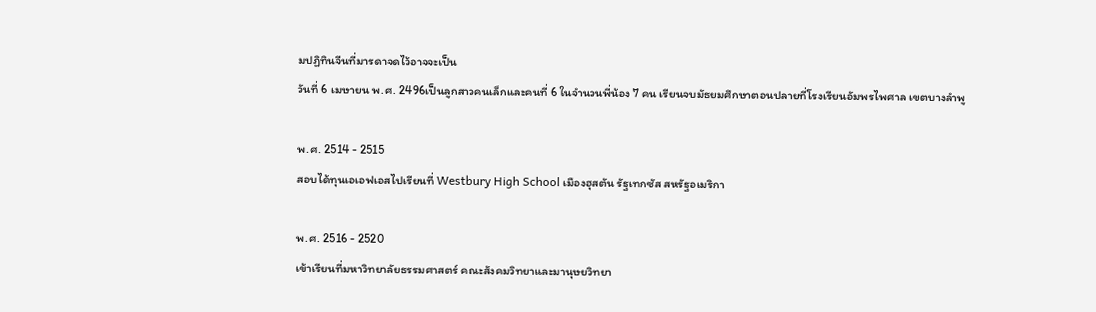มปฏิทินจีนที่มารดาจดไว้อาจจะเป็น
วันที่ 6 เมษายน พ.ศ. 2496เป็นลูกสาวคนเล็กและคนที่ 6 ในจำนวนพี่น้อง 7 คน เรียนจบมัธยมศึกษาตอนปลายที่โรงเรียนอัมพรไพศาล เขตบางลำพู

พ.ศ. 2514 - 2515
สอบได้ทุนเอเอฟเอสไปเรียนที่ Westbury High School เมืองฮุสตัน รัฐเทกซัส สหรัฐอเมริกา

พ.ศ. 2516 - 2520
เข้าเรียนที่มหาวิทยาลัยธรรมศาสตร์ คณะสังคมวิทยาและมานุษยวิทยา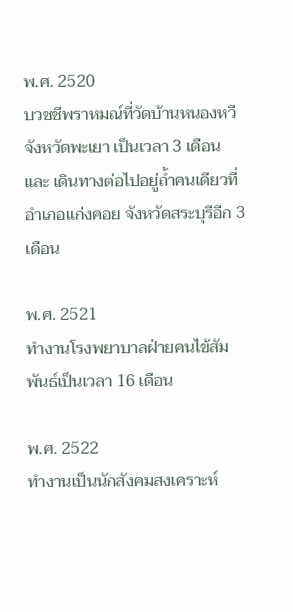พ.ศ. 2520
บวชชีพราหมณ์ที่วัดบ้านหนองหวี จังหวัดพะเยา เป็นเวลา 3 เดือน
และ เดินทางต่อไปอยู่ถ้ำคนเดียวที่อำเภอแก่งคอย จังหวัดสระบุรีอีก 3 เดือน

พ.ศ. 2521
ทำงานโรงพยาบาลฝ่ายคนไข้สัมพันธ์เป็นเวลา 16 เดือน

พ.ศ. 2522
ทำงานเป็นนักสังคมสงเคราะห์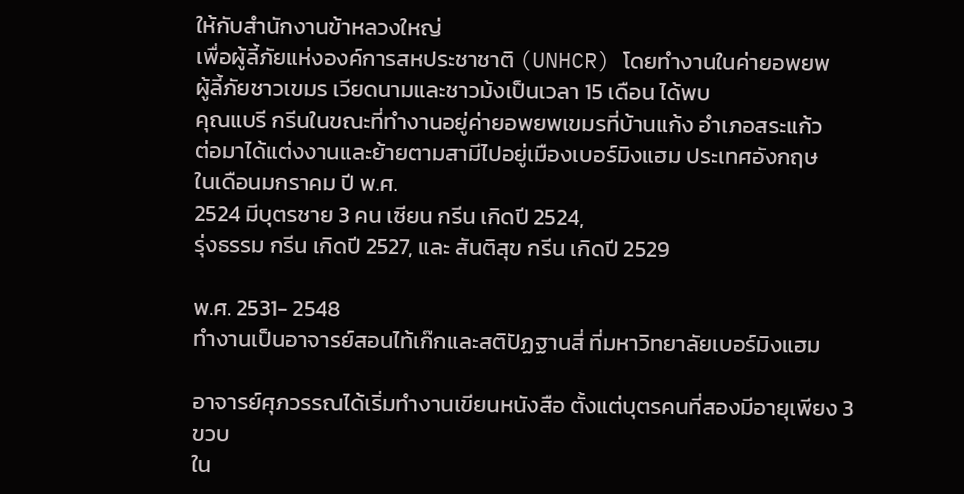ให้กับสำนักงานข้าหลวงใหญ่
เพื่อผู้ลี้ภัยแห่งองค์การสหประชาชาติ (UNHCR) โดยทำงานในค่ายอพยพ
ผู้ลี้ภัยชาวเขมร เวียดนามและชาวม้งเป็นเวลา 15 เดือน ได้พบ
คุณแบรี กรีนในขณะที่ทำงานอยู่ค่ายอพยพเขมรที่บ้านแก้ง อำเภอสระแก้ว
ต่อมาได้แต่งงานและย้ายตามสามีไปอยู่เมืองเบอร์มิงแฮม ประเทศอังกฤษ
ในเดือนมกราคม ปี พ.ศ.
2524 มีบุตรชาย 3 คน เซียน กรีน เกิดปี 2524,
รุ่งธรรม กรีน เกิดปี 2527, และ สันติสุข กรีน เกิดปี 2529

พ.ศ. 2531- 2548
ทำงานเป็นอาจารย์สอนไท้เก๊กและสติปัฏฐานสี่ ที่มหาวิทยาลัยเบอร์มิงแฮม

อาจารย์ศุภวรรณได้เริ่มทำงานเขียนหนังสือ ตั้งแต่บุตรคนที่สองมีอายุเพียง 3 ขวบ
ใน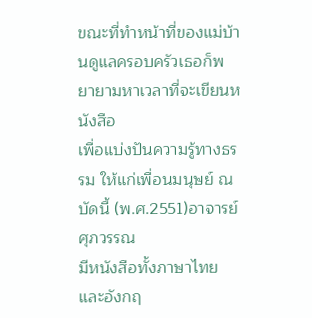ขณะที่ทำหน้าที่ของแม่บ้านดูแลครอบครัวเธอก็พยายามหาเวลาที่จะเขียนหนังสือ
เพื่อแบ่งปันความรู้ทางธรรม ให้แก่เพื่อนมนุษย์ ณ บัดนี้ (พ.ศ.2551)อาจารย์ศุภวรรณ
มีหนังสือทั้งภาษาไทย และอังกฤ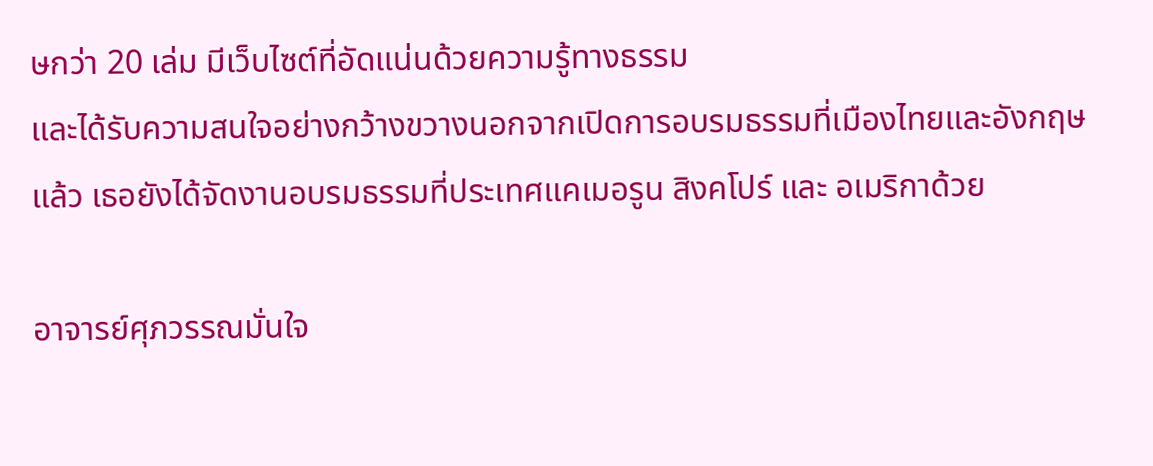ษกว่า 20 เล่ม มีเว็บไซต์ที่อัดแน่นด้วยความรู้ทางธรรม
และได้รับความสนใจอย่างกว้างขวางนอกจากเปิดการอบรมธรรมที่เมืองไทยและอังกฤษ
แล้ว เธอยังได้จัดงานอบรมธรรมที่ประเทศแคเมอรูน สิงคโปร์ และ อเมริกาด้วย

อาจารย์ศุภวรรณมั่นใจ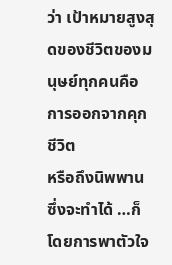ว่า เป้าหมายสูงสุดของชีวิตของมนุษย์ทุกคนคือการออกจากคุกชีวิต
หรือถึงนิพพาน ซึ่งจะทำได้ …ก็โดยการพาตัวใจ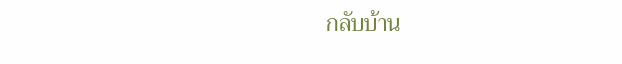กลับบ้าน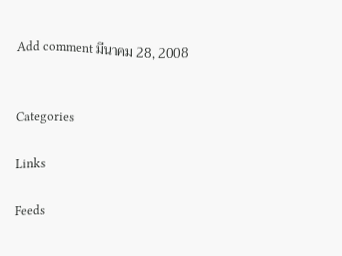Add comment มีนาคม 28, 2008


Categories

Links

Feeds